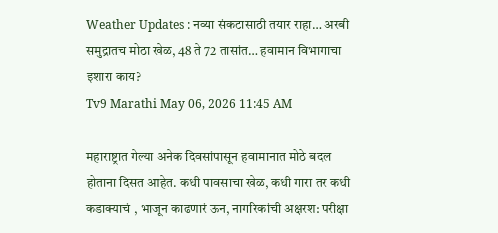Weather Updates : नव्या संकटासाठी तयार राहा… अरबी समुद्रातच मोठा खेळ, 48 ते 72 तासांत… हवामान विभागाचा इशारा काय?
Tv9 Marathi May 06, 2026 11:45 AM

महाराष्ट्रात गेल्या अनेक दिवसांपासून हवामानात मोठे बदल होताना दिसत आहेत. कधी पावसाचा खेळ, कधी गारा तर कधी कडाक्याचं , भाजून काढणारं ऊन, नागरिकांची अक्षरश: परीक्षा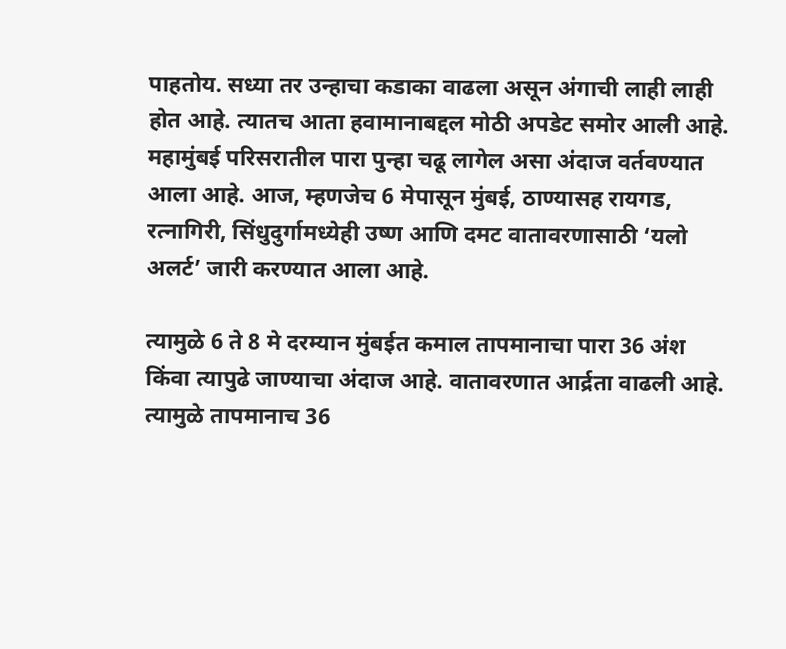पाहतोय. सध्या तर उन्हाचा कडाका वाढला असून अंगाची लाही लाही होत आहे. त्यातच आता हवामानाबद्दल मोठी अपडेट समोर आली आहे. महामुंबई परिसरातील पारा पुन्हा चढू लागेल असा अंदाज वर्तवण्यात आला आहे. आज, म्हणजेच 6 मेपासून मुंबई, ठाण्यासह रायगड, रत्नागिरी, सिंधुदुर्गामध्येही उष्ण आणि दमट वातावरणासाठी ‘यलो अलर्ट’ जारी करण्यात आला आहे.

त्यामुळे 6 ते 8 मे दरम्यान मुंबईत कमाल तापमानाचा पारा 36 अंश किंवा त्यापुढे जाण्याचा अंदाज आहे. वातावरणात आर्द्रता वाढली आहे. त्यामुळे तापमानाच 36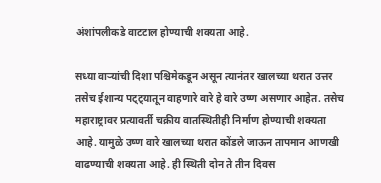अंशांपलीकडे वाटटाल होण्याची शक्यता आहे.

सध्या वाऱ्यांची दिशा पश्चिमेकडून असून त्यानंतर खालच्या थरात उत्तर तसेच ईशान्य पट्ट्यातून वाहणारे वारे हे वारे उष्ण असणार आहेत. तसेच महाराष्ट्रावर प्रत्यावर्ती चक्रीय वातस्थितीही निर्माण होण्याची शक्यता आहे. यामुळे उष्ण वारे खालच्या थरात कोंडले जाऊन तापमान आणखी वाढण्याची शक्यता आहे. ही स्थिती दोन ते तीन दिवस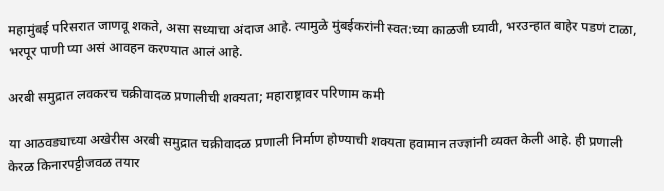महामुंबई परिसरात जाणवू शकते, असा सध्याचा अंदाज आहे. त्यामुळे मुंबईकरांनी स्वत:च्या काळजी घ्यावी, भरउन्हात बाहेर पडणं टाळा, भरपूर पाणी प्या असं आवहन करण्यात आलं आहे.

अरबी समुद्रात लवकरच चक्रीवादळ प्रणालीची शक्यता; महाराष्ट्रावर परिणाम कमी

या आठवड्याच्या अखेरीस अरबी समुद्रात चक्रीवादळ प्रणाली निर्माण होण्याची शक्यता हवामान तज्ज्ञांनी व्यक्त केली आहे. ही प्रणाली केरळ किनारपट्टीजवळ तयार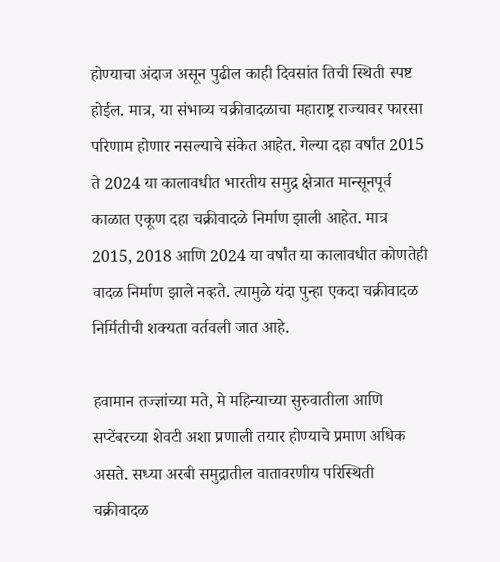होण्याचा अंदाज असून पुढील काही दिवसांत तिची स्थिती स्पष्ट होईल. मात्र, या संभाव्य चक्रीवादळाचा महाराष्ट्र राज्यावर फारसा परिणाम होणार नसल्याचे संकेत आहेत. गेल्या दहा वर्षांत 2015 ते 2024 या कालावधीत भारतीय समुद्र क्षेत्रात मान्सूनपूर्व काळात एकूण दहा चक्रीवादळे निर्माण झाली आहेत. मात्र 2015, 2018 आणि 2024 या वर्षांत या कालावधीत कोणतेही वादळ निर्माण झाले नव्हते. त्यामुळे यंदा पुन्हा एकदा चक्रीवादळ निर्मितीची शक्यता वर्तवली जात आहे.

हवामान तज्ज्ञांच्या मते, मे महिन्याच्या सुरुवातीला आणि सप्टेंबरच्या शेवटी अशा प्रणाली तयार होण्याचे प्रमाण अधिक असते. सध्या अरबी समुद्रातील वातावरणीय परिस्थिती चक्रीवादळ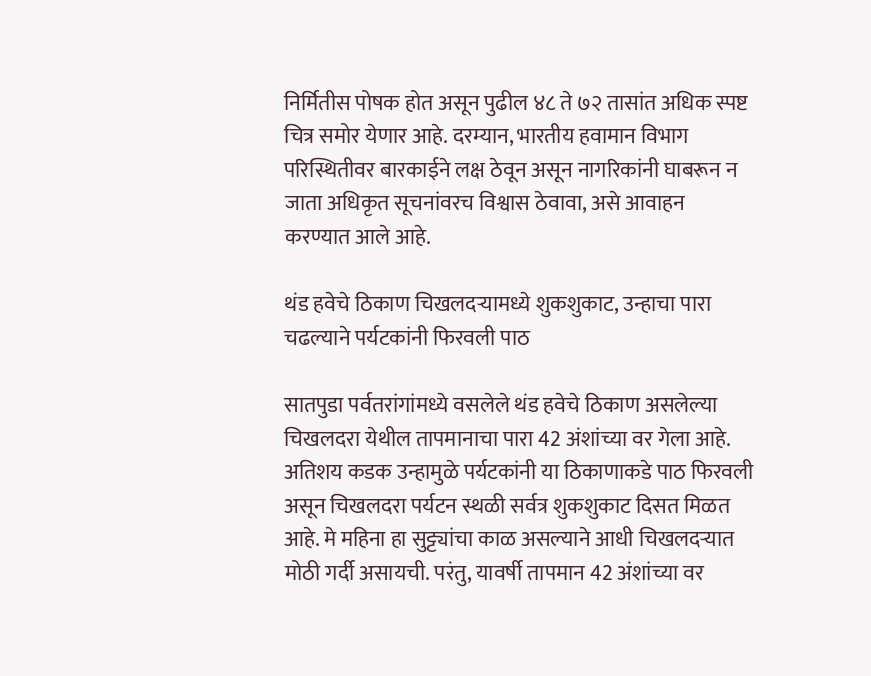निर्मितीस पोषक होत असून पुढील ४८ ते ७२ तासांत अधिक स्पष्ट चित्र समोर येणार आहे. दरम्यान, भारतीय हवामान विभाग परिस्थितीवर बारकाईने लक्ष ठेवून असून नागरिकांनी घाबरून न जाता अधिकृत सूचनांवरच विश्वास ठेवावा, असे आवाहन करण्यात आले आहे.

थंड हवेचे ठिकाण चिखलदऱ्यामध्ये शुकशुकाट, उन्हाचा पारा चढल्याने पर्यटकांनी फिरवली पाठ

सातपुडा पर्वतरांगांमध्ये वसलेले थंड हवेचे ठिकाण असलेल्या चिखलदरा येथील तापमानाचा पारा 42 अंशांच्या वर गेला आहे. अतिशय कडक उन्हामुळे पर्यटकांनी या ठिकाणाकडे पाठ फिरवली असून चिखलदरा पर्यटन स्थळी सर्वत्र शुकशुकाट दिसत मिळत आहे. मे महिना हा सुट्ट्यांचा काळ असल्याने आधी चिखलदऱ्यात मोठी गर्दी असायची. परंतु, यावर्षी तापमान 42 अंशांच्या वर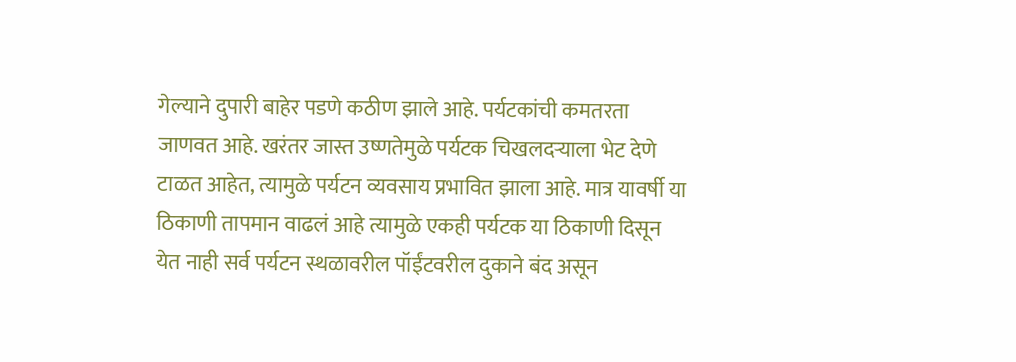गेल्याने दुपारी बाहेर पडणे कठीण झाले आहे. पर्यटकांची कमतरता जाणवत आहे. खरंतर जास्त उष्णतेमुळे पर्यटक चिखलदऱ्याला भेट देणे टाळत आहेत, त्यामुळे पर्यटन व्यवसाय प्रभावित झाला आहे. मात्र यावर्षी या ठिकाणी तापमान वाढलं आहे त्यामुळे एकही पर्यटक या ठिकाणी दिसून येत नाही सर्व पर्यटन स्थळावरील पॉईंटवरील दुकाने बंद असून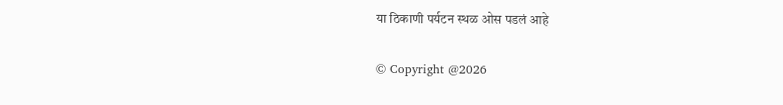या ठिकाणी पर्यटन स्थळ ओस पडलं आहे

© Copyright @2026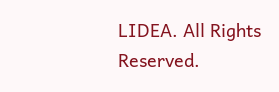LIDEA. All Rights Reserved.